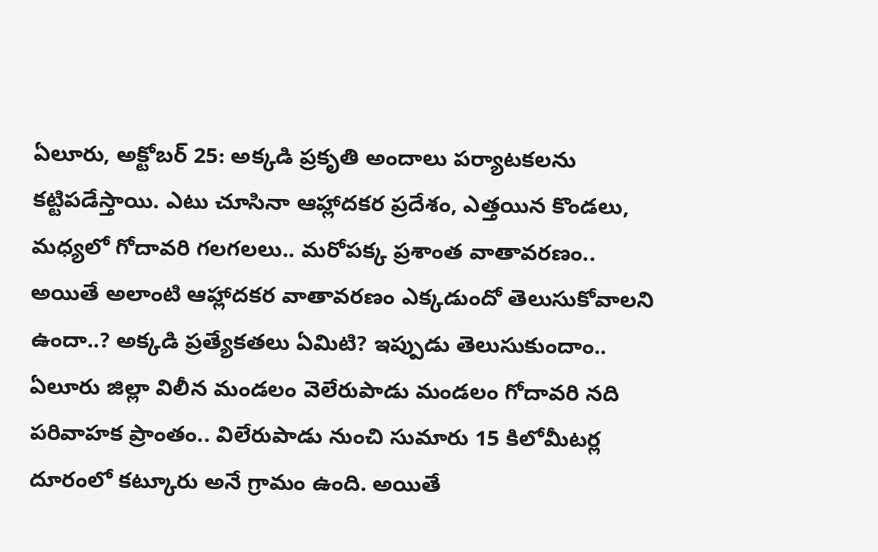ఏలూరు, అక్టోబర్ 25: అక్కడి ప్రకృతి అందాలు పర్యాటకలను కట్టిపడేస్తాయి. ఎటు చూసినా ఆహ్లాదకర ప్రదేశం, ఎత్తయిన కొండలు, మధ్యలో గోదావరి గలగలలు.. మరోపక్క ప్రశాంత వాతావరణం.. అయితే అలాంటి ఆహ్లాదకర వాతావరణం ఎక్కడుందో తెలుసుకోవాలని ఉందా..? అక్కడి ప్రత్యేకతలు ఏమిటి? ఇప్పుడు తెలుసుకుందాం.. ఏలూరు జిల్లా విలీన మండలం వెలేరుపాడు మండలం గోదావరి నది పరివాహక ప్రాంతం.. విలేరుపాడు నుంచి సుమారు 15 కిలోమీటర్ల దూరంలో కట్కూరు అనే గ్రామం ఉంది. అయితే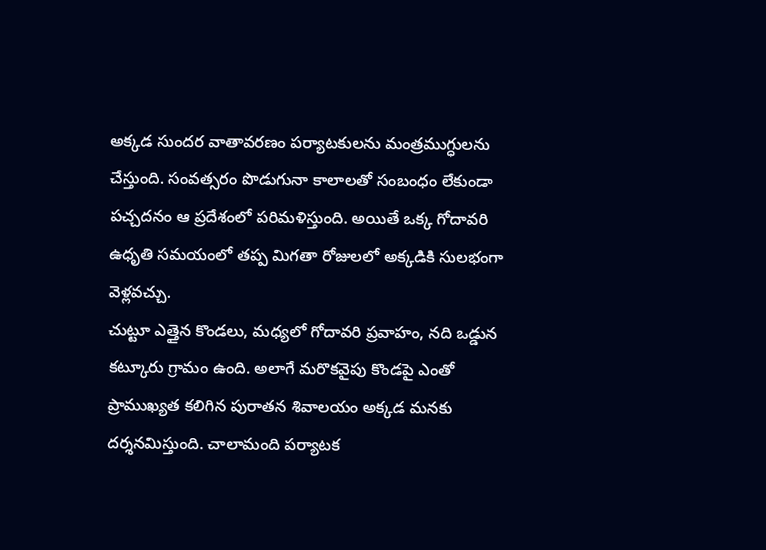అక్కడ సుందర వాతావరణం పర్యాటకులను మంత్రముగ్ధులను చేస్తుంది. సంవత్సరం పొడుగునా కాలాలతో సంబంధం లేకుండా పచ్చదనం ఆ ప్రదేశంలో పరిమళిస్తుంది. అయితే ఒక్క గోదావరి ఉధృతి సమయంలో తప్ప మిగతా రోజులలో అక్కడికి సులభంగా వెళ్లవచ్చు.
చుట్టూ ఎత్తైన కొండలు, మధ్యలో గోదావరి ప్రవాహం, నది ఒడ్డున కట్కూరు గ్రామం ఉంది. అలాగే మరొకవైపు కొండపై ఎంతో ప్రాముఖ్యత కలిగిన పురాతన శివాలయం అక్కడ మనకు దర్శనమిస్తుంది. చాలామంది పర్యాటక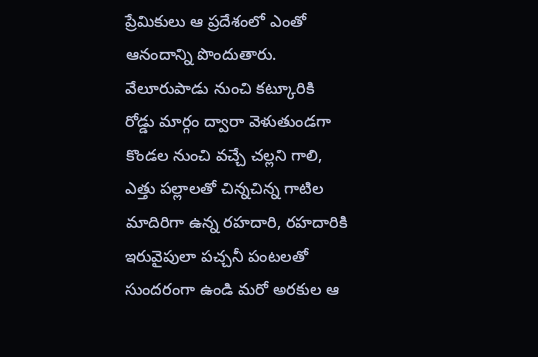ప్రేమికులు ఆ ప్రదేశంలో ఎంతో ఆనందాన్ని పొందుతారు. వేలూరుపాడు నుంచి కట్కూరికి రోడ్డు మార్గం ద్వారా వెళుతుండగా కొండల నుంచి వచ్చే చల్లని గాలి, ఎత్తు పల్లాలతో చిన్నచిన్న గాటిల మాదిరిగా ఉన్న రహదారి, రహదారికి ఇరువైపులా పచ్చనీ పంటలతో సుందరంగా ఉండి మరో అరకుల ఆ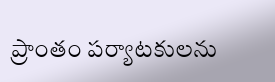ప్రాంతం పర్యాటకులను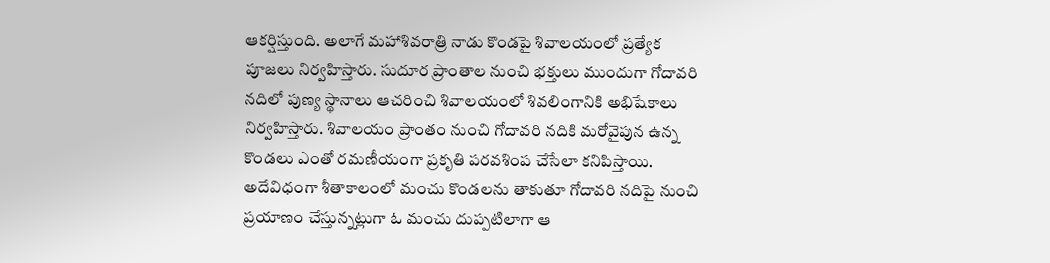ఆకర్షిస్తుంది. అలాగే మహాశివరాత్రి నాడు కొండపై శివాలయంలో ప్రత్యేక పూజలు నిర్వహిస్తారు. సుదూర ప్రాంతాల నుంచి భక్తులు ముందుగా గోదావరి నదిలో పుణ్య స్థానాలు ఆచరించి శివాలయంలో శివలింగానికి అభిషేకాలు నిర్వహిస్తారు. శివాలయం ప్రాంతం నుంచి గోదావరి నదికి మరోవైపున ఉన్న కొండలు ఎంతో రమణీయంగా ప్రకృతి పరవశింప చేసేలా కనిపిస్తాయి.
అదేవిధంగా శీతాకాలంలో మంచు కొండలను తాకుతూ గోదావరి నదిపై నుంచి ప్రయాణం చేస్తున్నట్లుగా ఓ మంచు దుప్పటిలాగా ఆ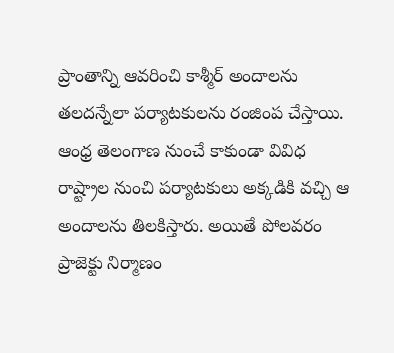ప్రాంతాన్ని ఆవరించి కాశ్మీర్ అందాలను తలదన్నేలా పర్యాటకులను రంజింప చేస్తాయి. ఆంధ్ర తెలంగాణ నుంచే కాకుండా వివిధ రాష్ట్రాల నుంచి పర్యాటకులు అక్కడికి వచ్చి ఆ అందాలను తిలకిస్తారు. అయితే పోలవరం ప్రాజెక్టు నిర్మాణం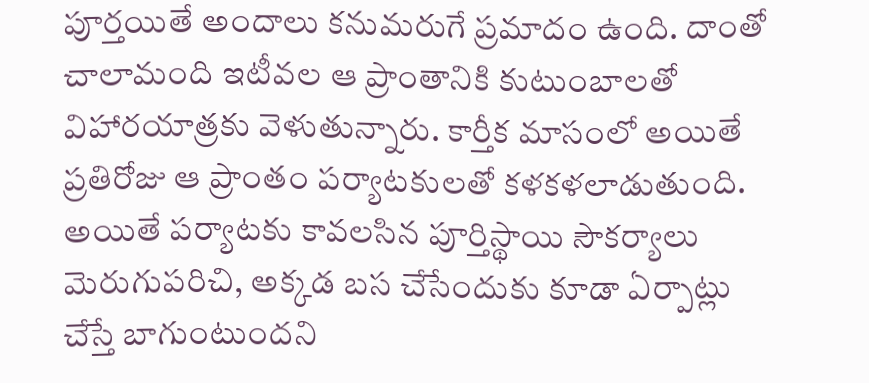పూర్తయితే అందాలు కనుమరుగే ప్రమాదం ఉంది. దాంతో చాలామంది ఇటీవల ఆ ప్రాంతానికి కుటుంబాలతో విహారయాత్రకు వెళుతున్నారు. కార్తీక మాసంలో అయితే ప్రతిరోజు ఆ ప్రాంతం పర్యాటకులతో కళకళలాడుతుంది. అయితే పర్యాటకు కావలసిన పూర్తిస్థాయి సౌకర్యాలు మెరుగుపరిచి, అక్కడ బస చేసేందుకు కూడా ఏర్పాట్లు చేస్తే బాగుంటుందని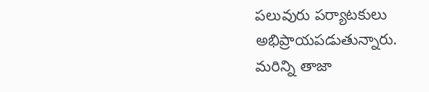పలువురు పర్యాటకులు అభిప్రాయపడుతున్నారు.
మరిన్ని తాజా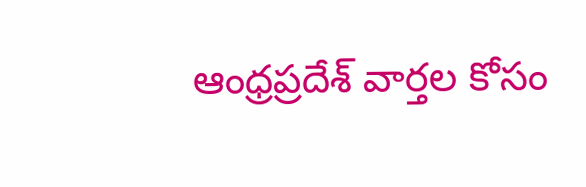ఆంధ్రప్రదేశ్ వార్తల కోసం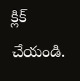క్లిక్ చేయండి.